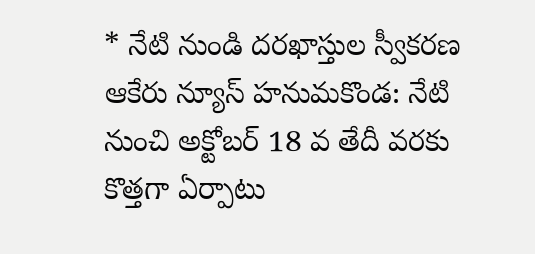* నేటి నుండి దరఖాస్తుల స్వీకరణ
ఆకేరు న్యూస్ హనుమకొండ: నేటి నుంచి అక్టోబర్ 18 వ తేదీ వరకు కొత్తగా ఏర్పాటు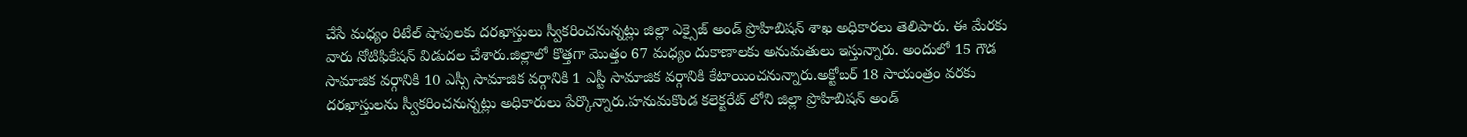చేసే మధ్యం రిటేల్ షాపులకు దరఖాస్తులు స్వీకరించనున్నట్లు జిల్లా ఎక్సైజ్ అండ్ ప్రొహిబిషన్ శాఖ అధికారలు తెలిపారు. ఈ మేరకు వారు నోటిఫికేషన్ విడుదల చేశారు.జిల్లాలో కొత్తగా మొత్తం 67 మధ్యం దుకాణాలకు అనుమతులు ఇస్తున్నారు. అందులో 15 గౌడ సామాజిక వర్గానికి 10 ఎస్సీ సామాజిక వర్గానికి 1 ఎస్టీ సామాజిక వర్గానికి కేటాయించనున్నారు.అక్టోబర్ 18 సాయంత్రం వరకు దరఖాస్తులను స్వీకరించనున్నట్లు అధికారులు పేర్కొన్నారు.హనుమకొండ కలెక్టరేట్ లోని జిల్లా ప్రొహిబిషన్ అండ్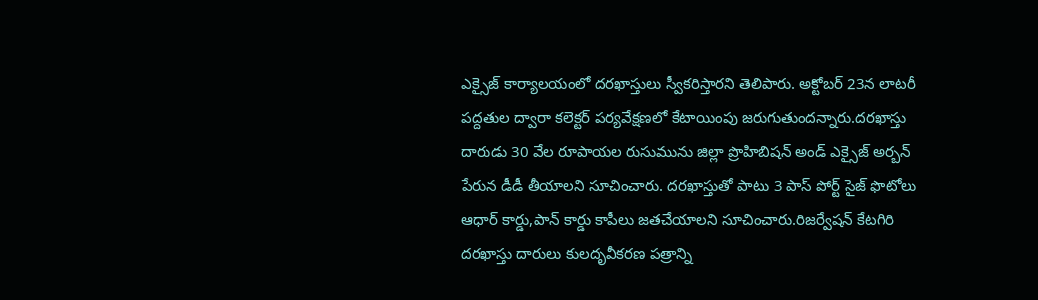ఎక్సైజ్ కార్యాలయంలో దరఖాస్తులు స్వీకరిస్తారని తెలిపారు. అక్టోబర్ 23న లాటరీ పద్దతుల ద్వారా కలెక్టర్ పర్యవేక్షణలో కేటాయింపు జరుగుతుందన్నారు.దరఖాస్తు దారుడు 30 వేల రూపాయల రుసుమును జిల్లా ప్రొహిబిషన్ అండ్ ఎక్సైజ్ అర్బన్ పేరున డీడీ తీయాలని సూచించారు. దరఖాస్తుతో పాటు 3 పాస్ పోర్ట్ సైజ్ ఫొటోలు ఆధార్ కార్డు,పాన్ కార్డు కాపీలు జతచేయాలని సూచించారు.రిజర్వేషన్ కేటగిరి దరఖాస్తు దారులు కులదృవీకరణ పత్రాన్ని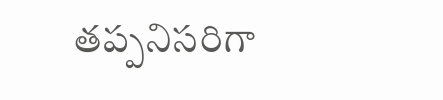తప్పనిసరిగా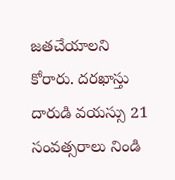జతచేయాలని కోరారు. దరఖాస్తు దారుడి వయస్సు 21 సంవత్సరాలు నిండి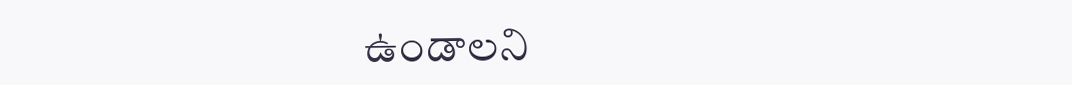ఉండాలని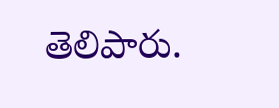తెలిపారు.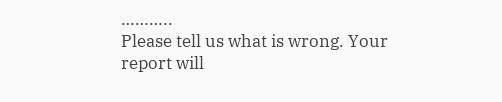………..
Please tell us what is wrong. Your report will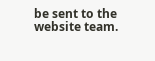be sent to the website team.